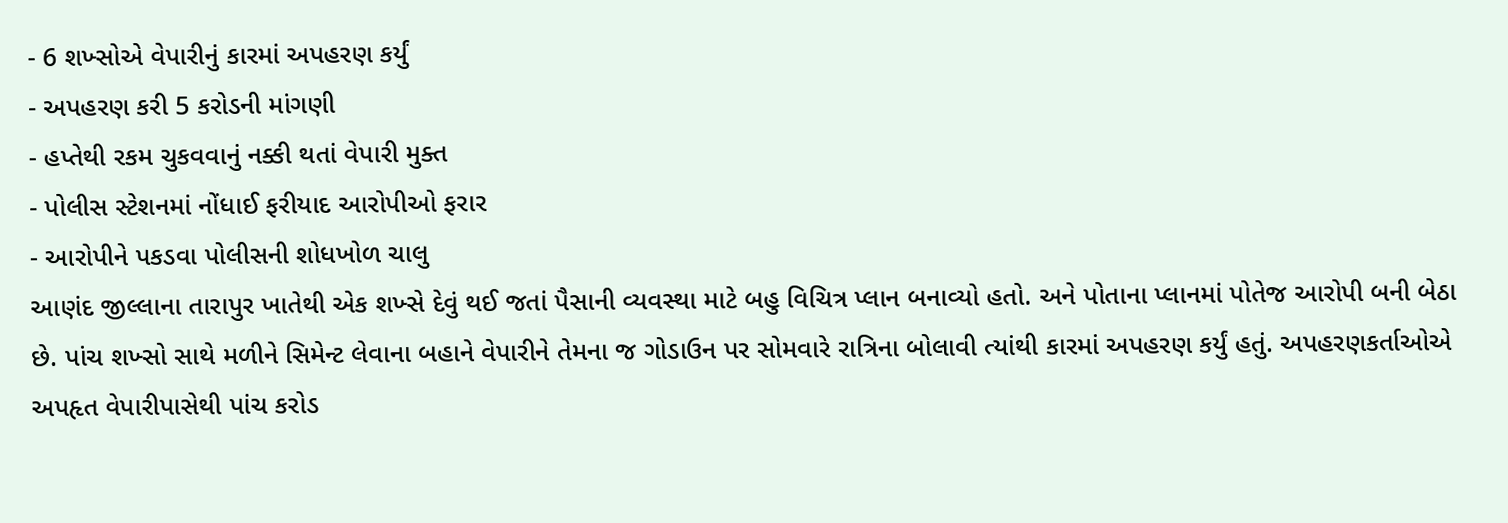- 6 શખ્સોએ વેપારીનું કારમાં અપહરણ કર્યું
- અપહરણ કરી 5 કરોડની માંગણી
- હપ્તેથી રકમ ચુકવવાનું નક્કી થતાં વેપારી મુક્ત
- પોલીસ સ્ટેશનમાં નોંધાઈ ફરીયાદ આરોપીઓ ફરાર
- આરોપીને પકડવા પોલીસની શોધખોળ ચાલુ
આણંદ જીલ્લાના તારાપુર ખાતેથી એક શખ્સે દેવું થઈ જતાં પૈસાની વ્યવસ્થા માટે બહુ વિચિત્ર પ્લાન બનાવ્યો હતો. અને પોતાના પ્લાનમાં પોતેજ આરોપી બની બેઠા છે. પાંચ શખ્સો સાથે મળીને સિમેન્ટ લેવાના બહાને વેપારીને તેમના જ ગોડાઉન પર સોમવારે રાત્રિના બોલાવી ત્યાંથી કારમાં અપહરણ કર્યું હતું. અપહરણકર્તાઓએ અપહૃત વેપારીપાસેથી પાંચ કરોડ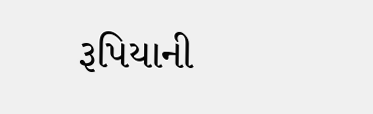રૂપિયાની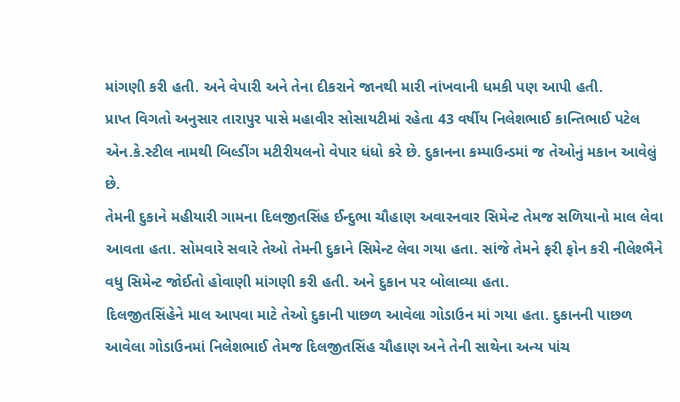માંગણી કરી હતી. અને વેપારી અને તેના દીકરાને જાનથી મારી નાંખવાની ધમકી પણ આપી હતી.
પ્રાપ્ત વિગતો અનુસાર તારાપુર પાસે મહાવીર સોસાયટીમાં રહેતા 43 વર્ષીય નિલેશભાઈ કાન્તિભાઈ પટેલ એન.કે.સ્ટીલ નામથી બિલ્ડીંગ મટીરીયલનો વેપાર ધંધો કરે છે. દુકાનના કમ્પાઉન્ડમાં જ તેઓનું મકાન આવેલું છે.
તેમની દુકાને મહીયારી ગામના દિલજીતસિંહ ઈન્દુભા ચૌહાણ અવારનવાર સિમેન્ટ તેમજ સળિયાનો માલ લેવા આવતા હતા. સોમવારે સવારે તેઓ તેમની દુકાને સિમેન્ટ લેવા ગયા હતા. સાંજે તેમને ફરી ફોન કરી નીલેશ્ભૈને વધુ સિમેન્ટ જોઈતો હોવાણી માંગણી કરી હતી. અને દુકાન પર બોલાવ્યા હતા.
દિલજીતસિંહેને માલ આપવા માટે તેઓ દુકાની પાછળ આવેલા ગોડાઉન માં ગયા હતા. દુકાનની પાછળ આવેલા ગોડાઉનમાં નિલેશભાઈ તેમજ દિલજીતસિંહ ચૌહાણ અને તેની સાથેના અન્ય પાંચ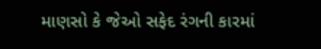માણસો કે જેઓ સફેદ રંગની કારમાં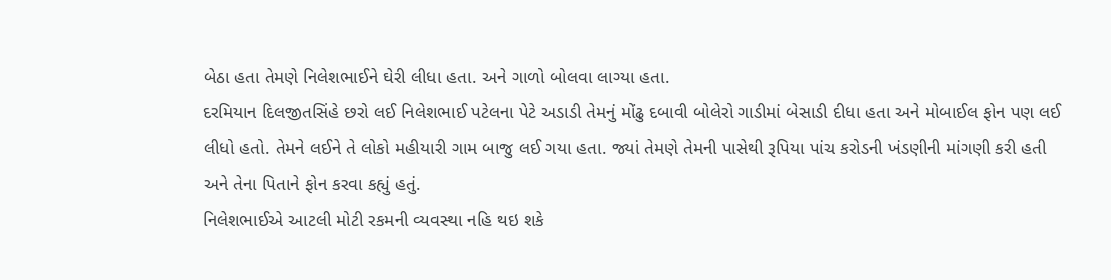બેઠા હતા તેમણે નિલેશભાઈને ઘેરી લીધા હતા. અને ગાળો બોલવા લાગ્યા હતા.
દરમિયાન દિલજીતસિંહે છરો લઈ નિલેશભાઈ પટેલના પેટે અડાડી તેમનું મોંઢુ દબાવી બોલેરો ગાડીમાં બેસાડી દીધા હતા અને મોબાઈલ ફોન પણ લઈ લીધો હતો. તેમને લઈને તે લોકો મહીયારી ગામ બાજુ લઈ ગયા હતા. જ્યાં તેમણે તેમની પાસેથી રૂપિયા પાંચ કરોડની ખંડણીની માંગણી કરી હતી અને તેના પિતાને ફોન કરવા કહ્યું હતું.
નિલેશભાઈએ આટલી મોટી રકમની વ્યવસ્થા નહિ થઇ શકે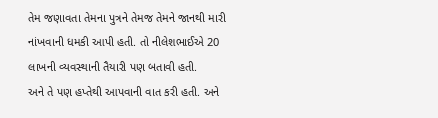તેમ જણાવતા તેમના પુત્રને તેમજ તેમને જાનથી મારી નાંખવાની ધમકી આપી હતી. તો નીલેશભાઈએ 20 લાખની વ્યવસ્થાની તૈયારી પણ બતાવી હતી.
અને તે પણ હપ્તેથી આપવાની વાત કરી હતી. અને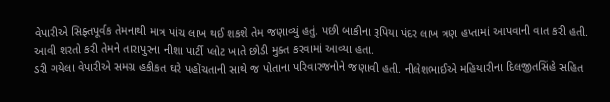વેપારીએ સિફ્તપૂર્વક તેમનાથી માત્ર પાંચ લાખ થઈ શકશે તેમ જણાવ્યું હતું. પછી બાકીના રૂપિયા પંદર લાખ ત્રણ હપ્તામાં આપવાની વાત કરી હતી. આવી શરતો કરી તેમને તારાપુરના નીશા પાર્ટી પ્લોટ ખાતે છોડી મુક્ત કરવામાં આવ્યા હતા.
ડરી ગયેલા વેપારીએ સમગ્ર હકીકત ઘરે પહોંચતાની સાથે જ પોતાના પરિવારજનોને જણાવી હતી. નીલેશભાઈએ મહિયારીના દિલજીતસિંહે સહિત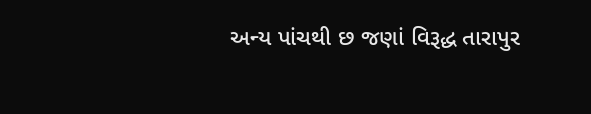અન્ય પાંચથી છ જણાં વિરૂદ્ધ તારાપુર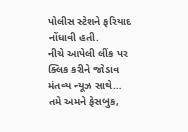પોલીસ સ્ટેશને ફરિયાદ નોંધાવી હતી.
નીચે આપેલી લીંક પર ક્લિક કરીને જોડાવ મંતવ્ય ન્યૂઝ સાથે…
તમે અમને ફેસબુક,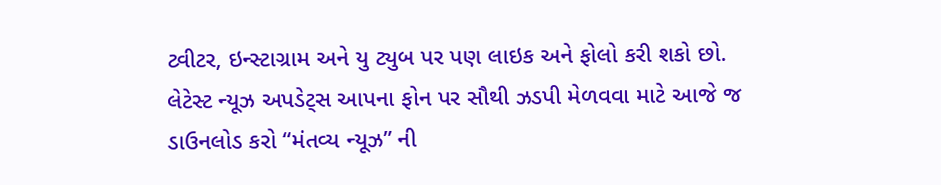ટ્વીટર, ઇન્સ્ટાગ્રામ અને યુ ટ્યુબ પર પણ લાઇક અને ફોલો કરી શકો છો.
લેટેસ્ટ ન્યૂઝ અપડેટ્સ આપના ફોન પર સૌથી ઝડપી મેળવવા માટે આજે જ ડાઉનલોડ કરો “મંતવ્ય ન્યૂઝ” ની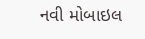નવી મોબાઇલ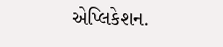એપ્લિકેશન.